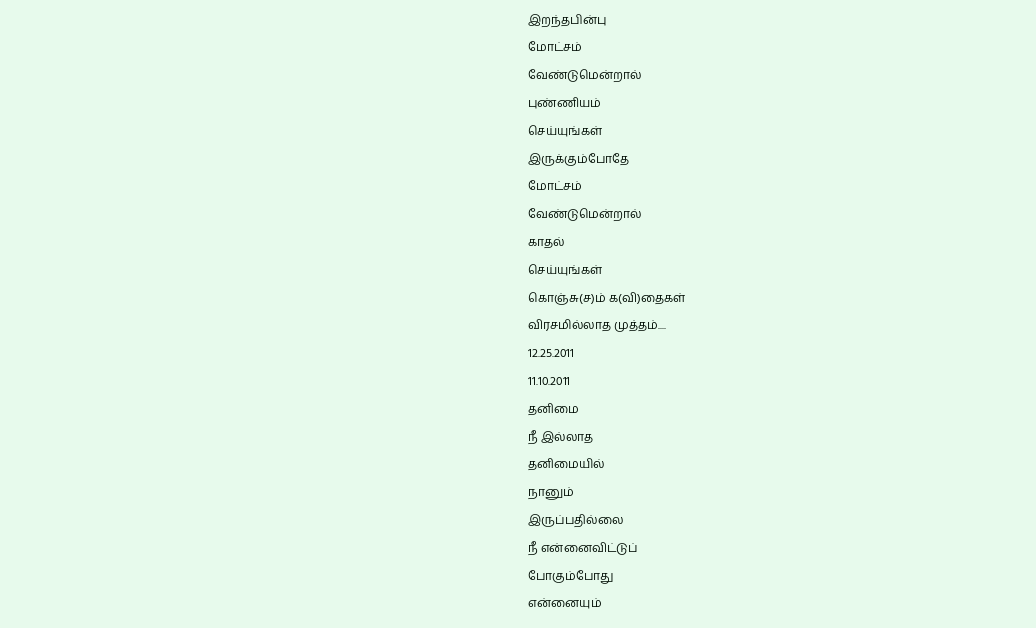இறந்தபின்பு
மோட்சம்
வேண்டுமென்றால்
புண்ணியம்
செய்யுங்கள்
இருக்கும்போதே
மோட்சம்
வேண்டுமென்றால்
காதல்
செய்யுங்கள்
கொஞ்சு(ச)ம் க(வி)தைகள்
விரசமில்லாத முத்தம்....
12.25.2011
11.10.2011
தனிமை
நீ இல்லாத
தனிமையில்
நானும்
இருப்பதில்லை
நீ என்னைவிட்டுப்
போகும்போது
என்னையும்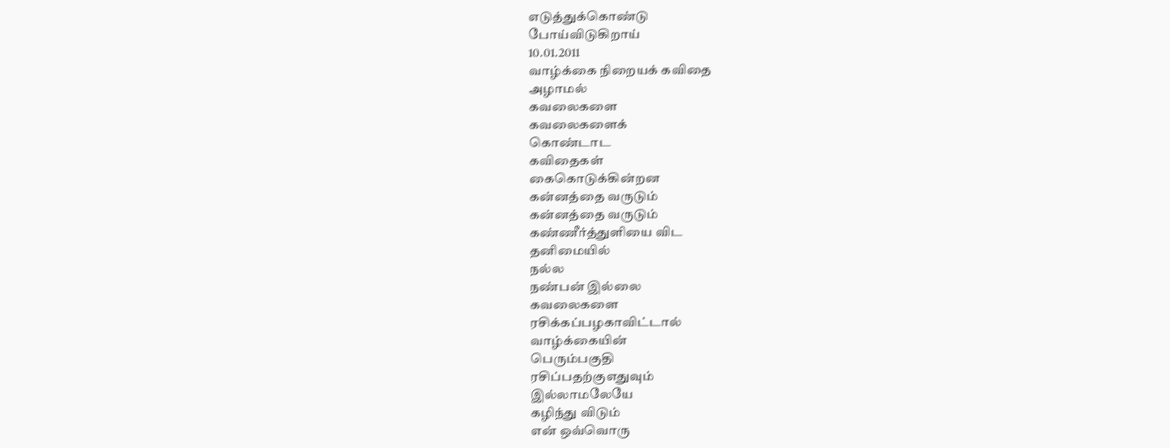எடுத்துக்கொண்டு
போய்விடுகிறாய்
10.01.2011
வாழ்க்கை நிறையக் கவிதை
அழாமல்
கவலைகளை
கவலைகளைக்
கொண்டாட
கவிதைகள்
கைகொடுக்கின்றன
கன்னத்தை வருடும்
கன்னத்தை வருடும்
கண்ணீர்த்துளியை விட
தனிமையில்
நல்ல
நண்பன் இல்லை
கவலைகளை
ரசிக்கப்பழகாவிட்டால்
வாழ்க்கையின்
பெரும்பகுதி
ரசிப்பதற்குஎதுவும்
இல்லாமலேயே
கழிந்து விடும்
என் ஒவ்வொரு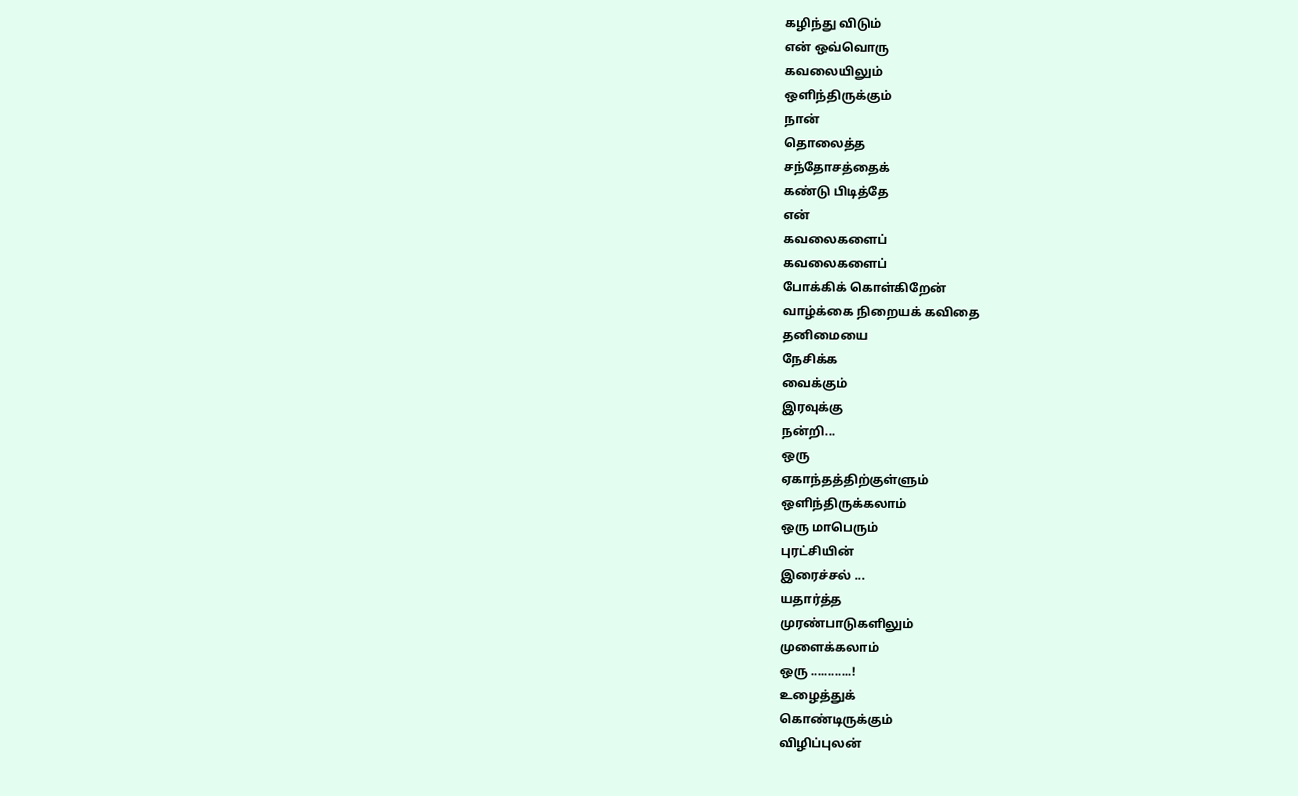கழிந்து விடும்
என் ஒவ்வொரு
கவலையிலும்
ஒளிந்திருக்கும்
நான்
தொலைத்த
சந்தோசத்தைக்
கண்டு பிடித்தே
என்
கவலைகளைப்
கவலைகளைப்
போக்கிக் கொள்கிறேன்
வாழ்க்கை நிறையக் கவிதை
தனிமையை
நேசிக்க
வைக்கும்
இரவுக்கு
நன்றி...
ஒரு
ஏகாந்தத்திற்குள்ளும்
ஒளிந்திருக்கலாம்
ஒரு மாபெரும்
புரட்சியின்
இரைச்சல் ...
யதார்த்த
முரண்பாடுகளிலும்
முளைக்கலாம்
ஒரு ............!
உழைத்துக்
கொண்டிருக்கும்
விழிப்புலன்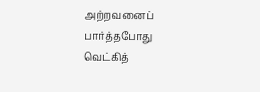அற்றவனைப்
பார்த்தபோது
வெட்கித்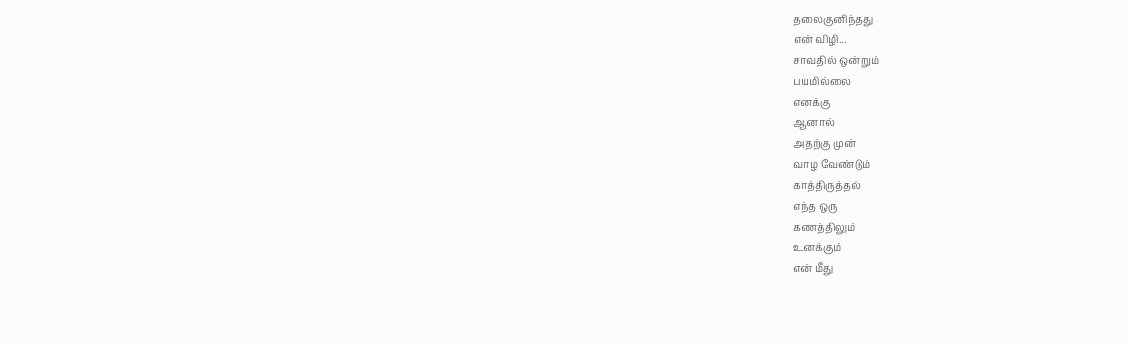தலைகுனிந்தது
என் விழி...
சாவதில் ஒன்றும்
பயமில்லை
எனக்கு
ஆனால்
அதற்கு முன்
வாழ வேண்டும்
காத்திருத்தல்
எந்த ஒரு
கணத்திலும்
உனக்கும்
என் மீது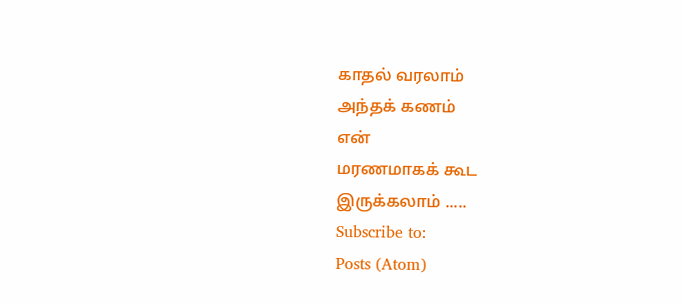காதல் வரலாம்
அந்தக் கணம்
என்
மரணமாகக் கூட
இருக்கலாம் .....
Subscribe to:
Posts (Atom)